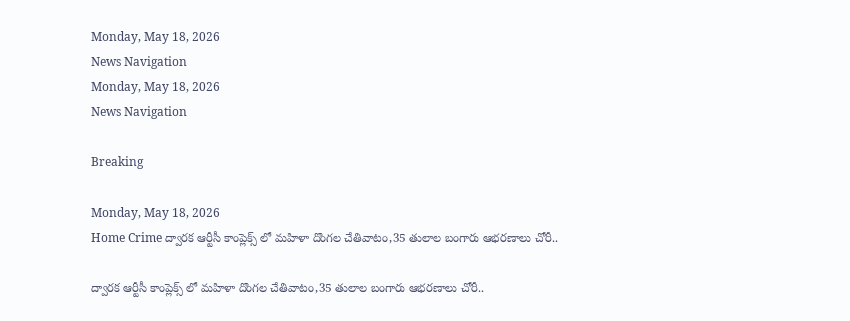Monday, May 18, 2026
News Navigation
Monday, May 18, 2026
News Navigation

Breaking

Monday, May 18, 2026
Home Crime ద్వారక ఆర్టీసీ కాంప్లెక్స్ లో మహిళా దొంగల చేతివాటం,35 తులాల బంగారు ఆభరణాలు చోరీ..

ద్వారక ఆర్టీసీ కాంప్లెక్స్ లో మహిళా దొంగల చేతివాటం,35 తులాల బంగారు ఆభరణాలు చోరీ..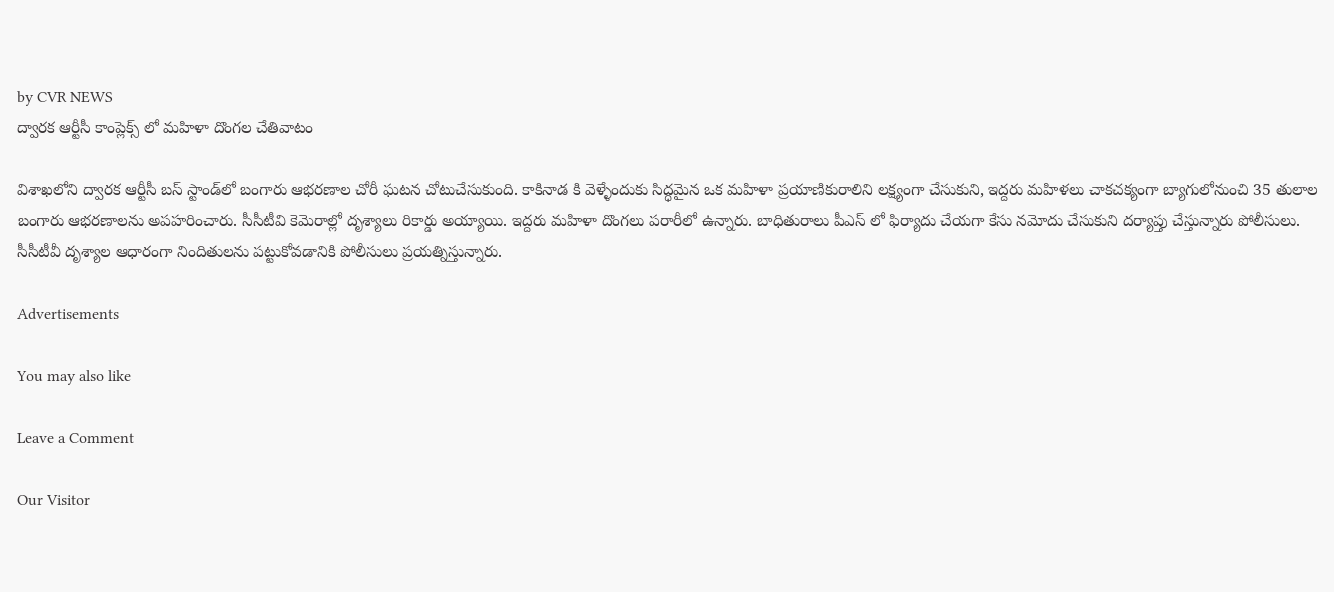by CVR NEWS
ద్వారక ఆర్టీసీ కాంప్లెక్స్ లో మహిళా దొంగల చేతివాటం

విశాఖలోని ద్వారక ఆర్టీసీ బస్‌ స్టాండ్‌లో బంగారు ఆభరణాల చోరీ ఘటన చోటుచేసుకుంది. కాకినాడ కి వెళ్ళేందుకు సిద్ధమైన ఒక మహిళా ప్రయాణికురాలిని లక్ష్యంగా చేసుకుని, ఇద్దరు మహిళలు చాకచక్యంగా బ్యాగులోనుంచి 35 తులాల బంగారు ఆభరణాలను అపహరించారు. సీసీటీవి కెమెరాల్లో దృశ్యాలు రికార్డు అయ్యాయి. ఇద్దరు మహిళా దొంగలు పరారీలో ఉన్నారు. బాధితురాలు పీఎస్ లో ఫిర్యాదు చేయగా కేసు నమోదు చేసుకుని దర్యాప్తు చేస్తున్నారు పోలీసులు. సీసీటీవీ దృశ్యాల ఆధారంగా నిందితులను పట్టుకోవడానికి పోలీసులు ప్రయత్నిస్తున్నారు.

Advertisements

You may also like

Leave a Comment

Our Visitor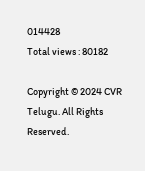014428
Total views : 80182

Copyright © 2024 CVR Telugu. All Rights Reserved.